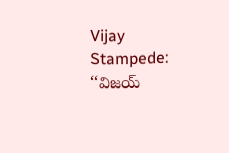Vijay Stampede: ‘‘విజయ్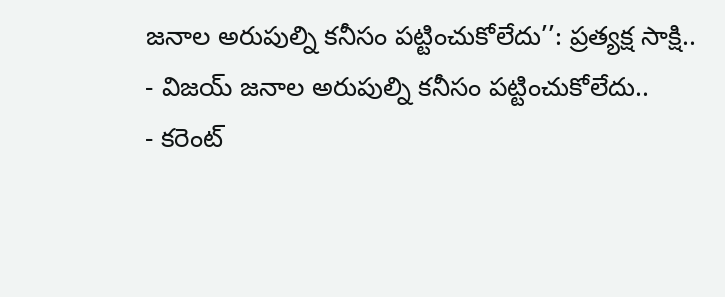జనాల అరుపుల్ని కనీసం పట్టించుకోలేదు’’: ప్రత్యక్ష సాక్షి..
- విజయ్ జనాల అరుపుల్ని కనీసం పట్టించుకోలేదు..
- కరెంట్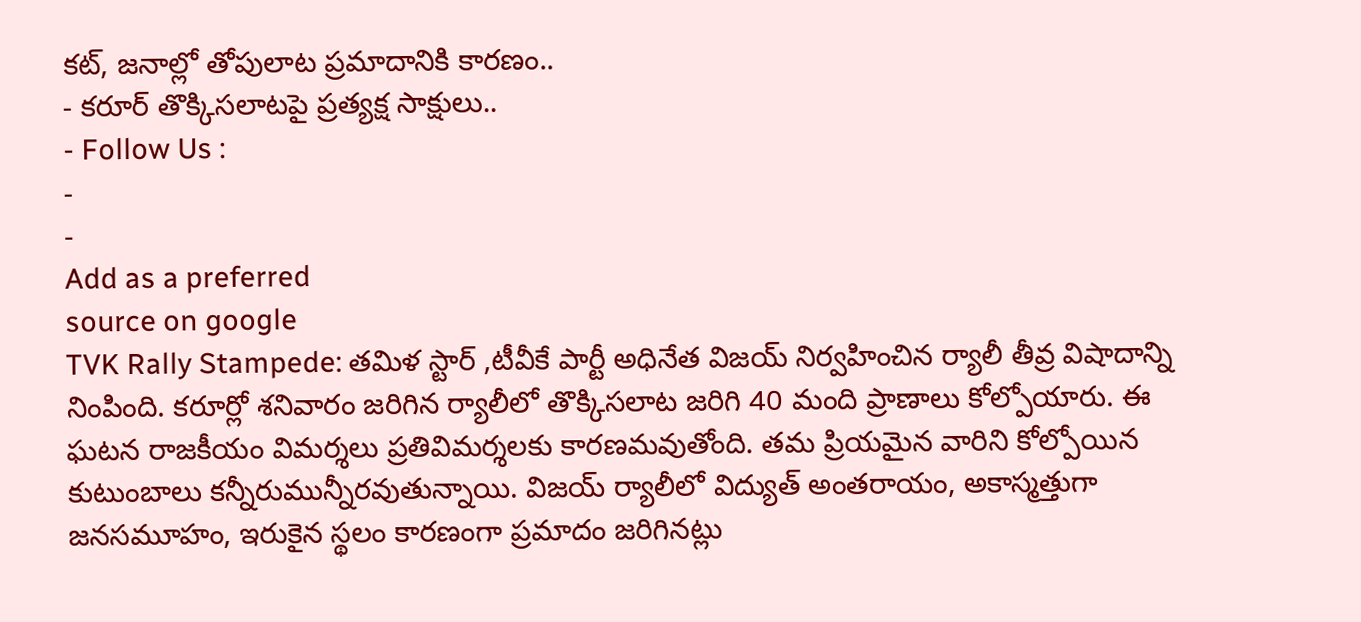కట్, జనాల్లో తోపులాట ప్రమాదానికి కారణం..
- కరూర్ తొక్కిసలాటపై ప్రత్యక్ష సాక్షులు..
- Follow Us :
-
-
Add as a preferred
source on google
TVK Rally Stampede: తమిళ స్టార్ ,టీవీకే పార్టీ అధినేత విజయ్ నిర్వహించిన ర్యాలీ తీవ్ర విషాదాన్ని నింపింది. కరూర్లో శనివారం జరిగిన ర్యాలీలో తొక్కిసలాట జరిగి 40 మంది ప్రాణాలు కోల్పోయారు. ఈ ఘటన రాజకీయం విమర్శలు ప్రతివిమర్శలకు కారణమవుతోంది. తమ ప్రియమైన వారిని కోల్పోయిన కుటుంబాలు కన్నీరుమున్నీరవుతున్నాయి. విజయ్ ర్యాలీలో విద్యుత్ అంతరాయం, అకాస్మత్తుగా జనసమూహం, ఇరుకైన స్థలం కారణంగా ప్రమాదం జరిగినట్లు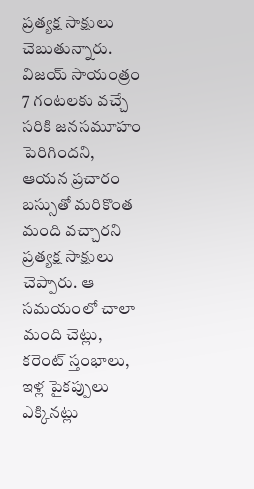ప్రత్యక్ష సాక్షులు చెబుతున్నారు.
విజయ్ సాయంత్రం 7 గంటలకు వచ్చే సరికి జనసమూహం పెరిగిందని, ఆయన ప్రచారం బస్సుతో మరికొంత మంది వచ్చారని ప్రత్యక్ష సాక్షులు చెప్పారు. ఆ సమయంలో చాలా మంది చెట్లు, కరెంట్ స్తంభాలు, ఇళ్ల పైకప్పులు ఎక్కినట్లు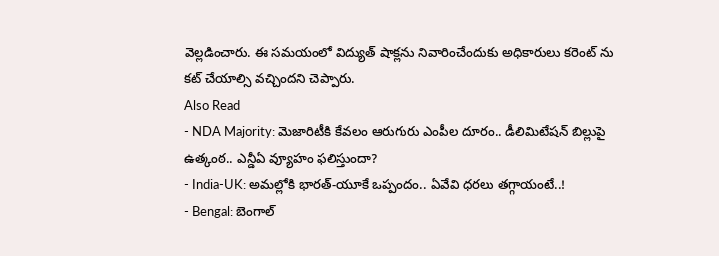వెల్లడించారు. ఈ సమయంలో విద్యుత్ షాక్లను నివారించేందుకు అధికారులు కరెంట్ ను కట్ చేయాల్సి వచ్చిందని చెప్పారు.
Also Read
- NDA Majority: మెజారిటీకి కేవలం ఆరుగురు ఎంపీల దూరం.. డీలిమిటేషన్ బిల్లుపై ఉత్కంఠ.. ఎన్డీఏ వ్యూహం ఫలిస్తుందా?
- India-UK: అమల్లోకి భారత్-యూకే ఒప్పందం.. ఏవేవి ధరలు తగ్గాయంటే..!
- Bengal: బెంగాల్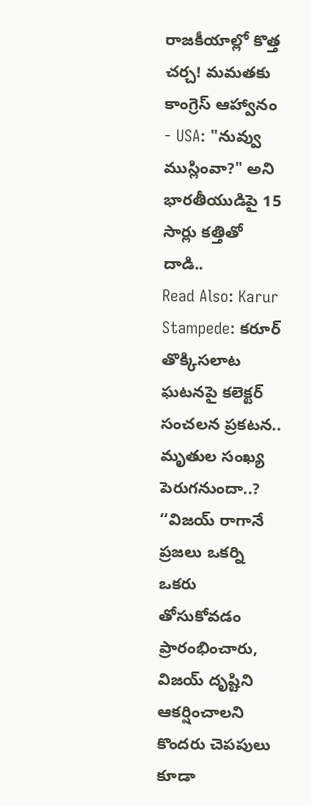రాజకీయాల్లో కొత్త చర్చ! మమతకు కాంగ్రెస్ ఆహ్వానం
- USA: "నువ్వు ముస్లింవా?" అని భారతీయుడిపై 15 సార్లు కత్తితో దాడి..
Read Also: Karur Stampede: కరూర్ తొక్కిసలాట ఘటనపై కలెక్టర్ సంచలన ప్రకటన.. మృతుల సంఖ్య పెరుగనుందా..?
‘‘విజయ్ రాగానే ప్రజలు ఒకర్ని ఒకరు తోసుకోవడం ప్రారంభించారు, విజయ్ దృష్టిని ఆకర్షించాలని కొందరు చెపపులు కూడా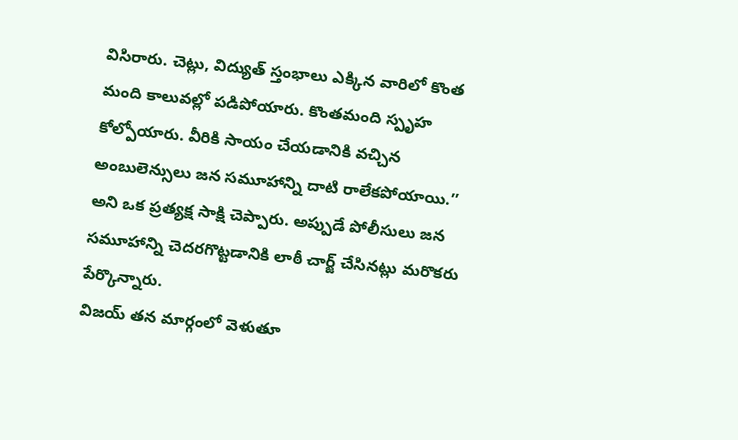విసిరారు. చెట్లు, విద్యుత్ స్తంభాలు ఎక్కిన వారిలో కొంత మంది కాలువల్లో పడిపోయారు. కొంతమంది స్పృహ కోల్పోయారు. వీరికి సాయం చేయడానికి వచ్చిన అంబులెన్సులు జన సమూహాన్ని దాటి రాలేకపోయాయి.’’ అని ఒక ప్రత్యక్ష సాక్షి చెప్పారు. అప్పుడే పోలీసులు జన సమూహాన్ని చెదరగొట్టడానికి లాఠీ చార్జ్ చేసినట్లు మరొకరు పేర్కొన్నారు.
విజయ్ తన మార్గంలో వెళుతూ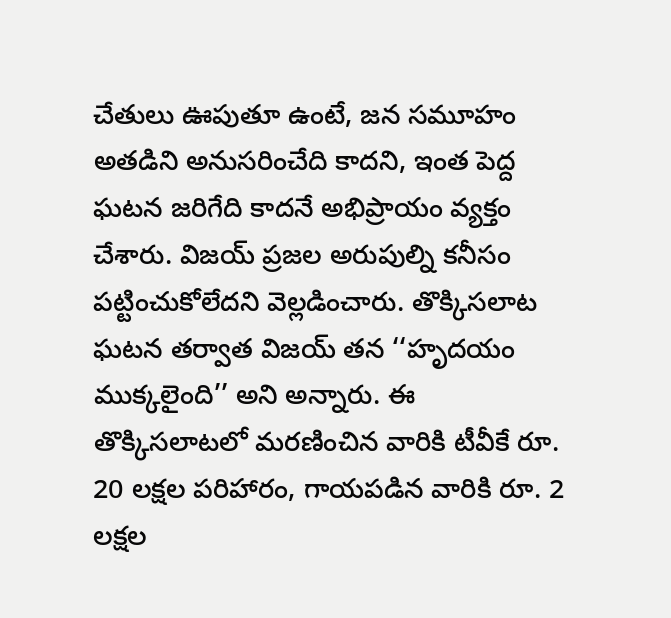చేతులు ఊపుతూ ఉంటే, జన సమూహం అతడిని అనుసరించేది కాదని, ఇంత పెద్ద ఘటన జరిగేది కాదనే అభిప్రాయం వ్యక్తం చేశారు. విజయ్ ప్రజల అరుపుల్ని కనీసం పట్టించుకోలేదని వెల్లడించారు. తొక్కిసలాట ఘటన తర్వాత విజయ్ తన ‘‘హృదయం ముక్కలైంది’’ అని అన్నారు. ఈ తొక్కిసలాటలో మరణించిన వారికి టీవీకే రూ. 20 లక్షల పరిహారం, గాయపడిన వారికి రూ. 2 లక్షల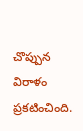చొప్పున విరాళం ప్రకటించింది.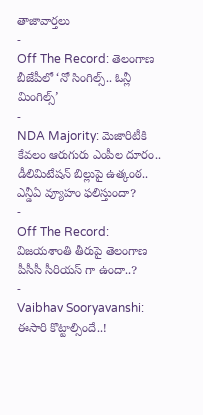తాజావార్తలు
-
Off The Record: తెలంగాణ బీజేపీలో ‘నో సింగిల్స్.. ఓన్లీ మింగిల్స్’
-
NDA Majority: మెజారిటీకి కేవలం ఆరుగురు ఎంపీల దూరం.. డీలిమిటేషన్ బిల్లుపై ఉత్కంఠ.. ఎన్డీఏ వ్యూహం ఫలిస్తుందా?
-
Off The Record: విజయశాంతి తీరుపై తెలంగాణ పీసీసీ సీరియస్ గా ఉందా..?
-
Vaibhav Sooryavanshi: ఈసారి కొట్టాల్సిందే..!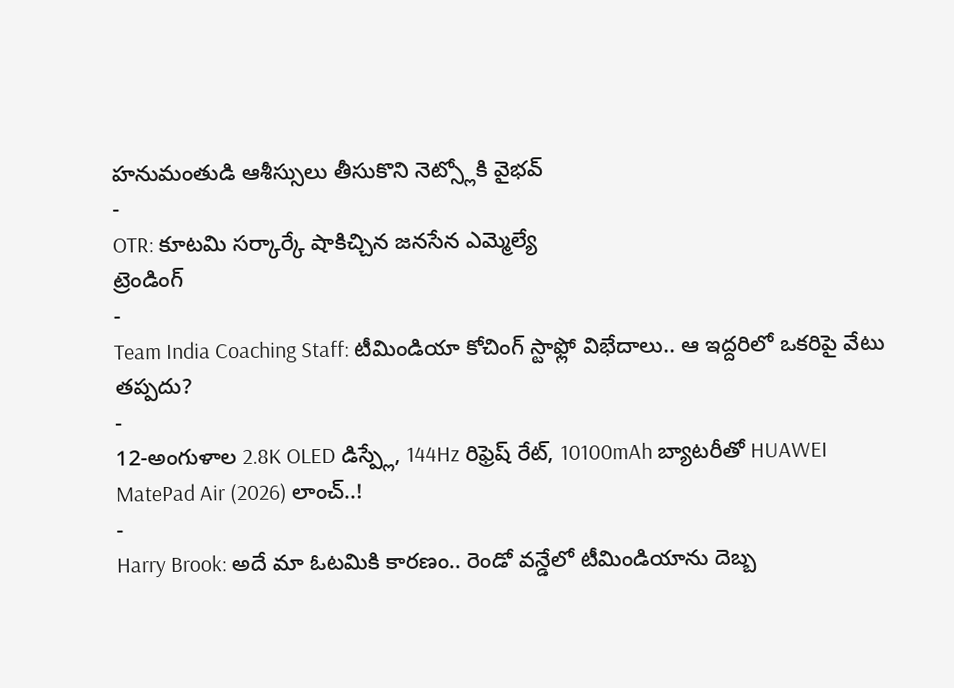హనుమంతుడి ఆశీస్సులు తీసుకొని నెట్స్లోకి వైభవ్
-
OTR: కూటమి సర్కార్కే షాకిచ్చిన జనసేన ఎమ్మెల్యే
ట్రెండింగ్
-
Team India Coaching Staff: టీమిండియా కోచింగ్ స్టాఫ్లో విభేదాలు.. ఆ ఇద్దరిలో ఒకరిపై వేటు తప్పదు?
-
12-అంగుళాల 2.8K OLED డిస్ప్లే, 144Hz రిఫ్రెష్ రేట్, 10100mAh బ్యాటరీతో HUAWEI MatePad Air (2026) లాంచ్..!
-
Harry Brook: అదే మా ఓటమికి కారణం.. రెండో వన్డేలో టీమిండియాను దెబ్బ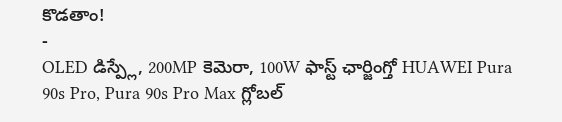కొడతాం!
-
OLED డిస్ప్లే, 200MP కెమెరా, 100W ఫాస్ట్ ఛార్జింగ్తో HUAWEI Pura 90s Pro, Pura 90s Pro Max గ్లోబల్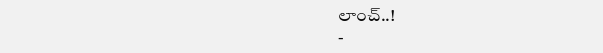లాంచ్..!
-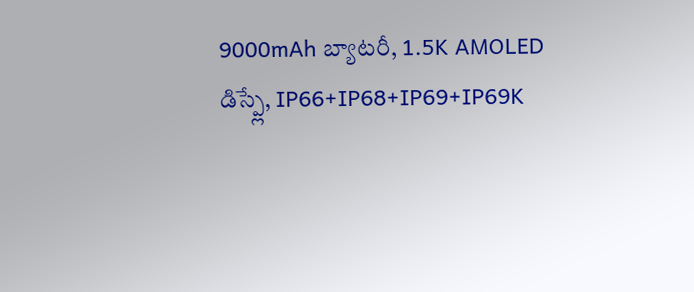9000mAh బ్యాటరీ, 1.5K AMOLED డిస్ప్లే, IP66+IP68+IP69+IP69K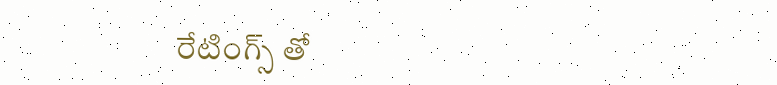రేటింగ్స్ తో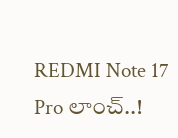REDMI Note 17 Pro లాంచ్..!